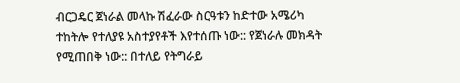ብርጋዴር ጀነራል መላኩ ሽፈራው ስርዓቱን ከድተው አሜሪካ ተከትሎ የተለያዩ አስተያየቶች እየተሰጡ ነው:: የጀነራሉ መክዳት የሚጠበቅ ነው:: በተለይ የትግራይ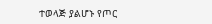ተወላጅ ያልሆኑ የጦር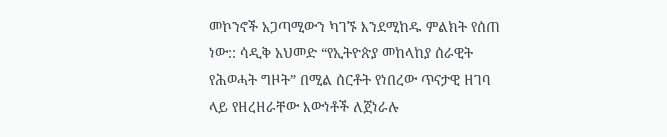መኮንኖች አጋጣሚውን ካገኙ እንደሚከዱ ምልክት የሰጠ ነው:: ሳዲቅ አህመድ “የኢትዮጵያ መከላከያ ሰራዊት የሕወሓት ግዞት” በሚል ሰርቶት የነበረው ጥናታዊ ዘገባ ላይ የዘረዘራቸው እውነቶች ለጀነራሉ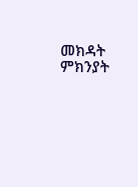መክዳት ምክንያት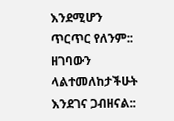እንደሚሆን ጥርጥር የለንም::
ዘገባውን ላልተመለከታችሁት እንደገና ጋብዘናል::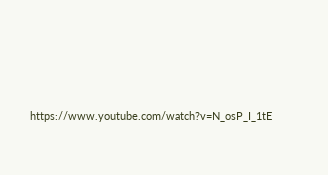https://www.youtube.com/watch?v=N_osP_I_1tE